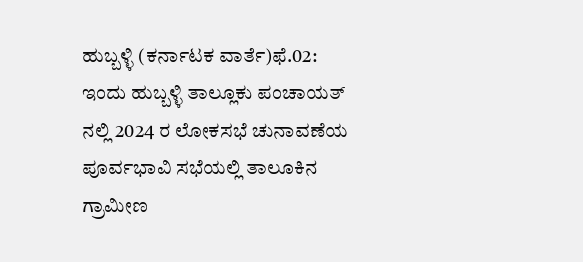ಹುಬ್ಬಳ್ಳಿ (ಕರ್ನಾಟಕ ವಾರ್ತೆ)ಫೆ.02: ಇಂದು ಹುಬ್ಬಳ್ಳಿ ತಾಲ್ಲೂಕು ಪಂಚಾಯತ್ ನಲ್ಲಿ 2024 ರ ಲೋಕಸಭೆ ಚುನಾವಣೆಯ ಪೂರ್ವಭಾವಿ ಸಭೆಯಲ್ಲಿ ತಾಲೂಕಿನ ಗ್ರಾಮೀಣ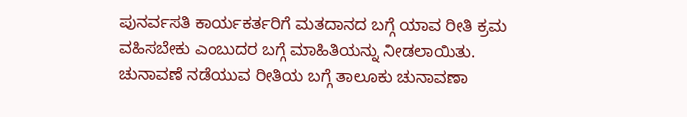ಪುನರ್ವಸತಿ ಕಾರ್ಯಕರ್ತರಿಗೆ ಮತದಾನದ ಬಗ್ಗೆ ಯಾವ ರೀತಿ ಕ್ರಮ ವಹಿಸಬೇಕು ಎಂಬುದರ ಬಗ್ಗೆ ಮಾಹಿತಿಯನ್ನು ನೀಡಲಾಯಿತು. ಚುನಾವಣೆ ನಡೆಯುವ ರೀತಿಯ ಬಗ್ಗೆ ತಾಲೂಕು ಚುನಾವಣಾ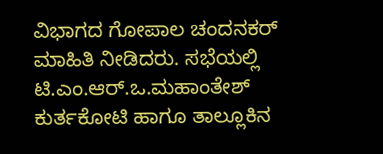ವಿಭಾಗದ ಗೋಪಾಲ ಚಂದನಕರ್ ಮಾಹಿತಿ ನೀಡಿದರು. ಸಭೆಯಲ್ಲಿ ಟಿ.ಎಂ.ಆರ್.ಒ.ಮಹಾಂತೇಶ್ ಕುರ್ತಕೋಟಿ ಹಾಗೂ ತಾಲ್ಲೂಕಿನ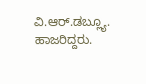ವಿ.ಆರ್.ಡಬ್ಲ್ಯೂ. ಹಾಜರಿದ್ದರು.